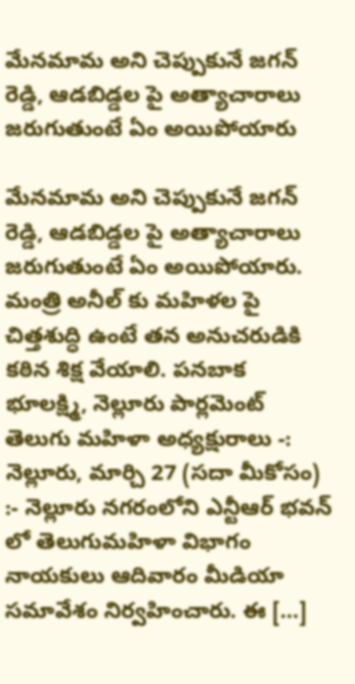మేనమామ అని చెప్పుకునే జగన్ రెడ్డి, ఆడబిడ్డల పై అత్యాచారాలు జరుగుతుంటే ఏం అయిపోయారు

మేనమామ అని చెప్పుకునే జగన్ రెడ్డి, ఆడబిడ్డల పై అత్యాచారాలు జరుగుతుంటే ఏం అయిపోయారు. మంత్రి అనీల్ కు మహిళల పై చిత్తశుద్ధి ఉంటే తన అనుచరుడికి కఠిన శిక్ష వేయాలి. పనబాక భూలక్ష్మి, నెల్లూరు పార్లమెంట్ తెలుగు మహిళా అధ్యక్షురాలు -: నెల్లూరు, మార్చి 27 (సదా మీకోసం) :- నెల్లూరు నగరంలోని ఎన్టీఆర్ భవన్ లో తెలుగుమహిళా విభాగం నాయకులు ఆదివారం మీడియా సమావేశం నిర్వహించారు. ఈ […]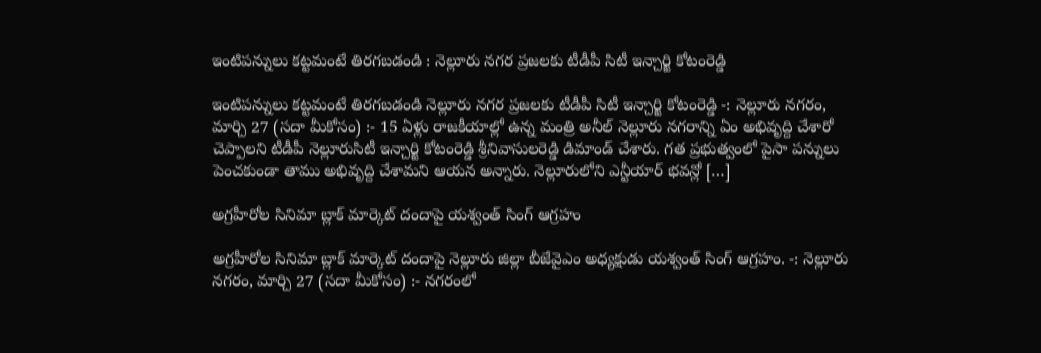ఇంటిప‌న్నులు క‌ట్టమంటే తిర‌గ‌బ‌డండి : నెల్లూరు న‌గ‌ర ప్ర‌జ‌లకు టీడీపీ సిటీ ఇన్చార్జి కోటంరెడ్డి

ఇంటిప‌న్నులు క‌ట్టమంటే తిర‌గ‌బ‌డండి నెల్లూరు న‌గ‌ర ప్ర‌జ‌లకు టీడీపీ సిటీ ఇన్చార్జి కోటంరెడ్డి -: నెల్లూరు న‌గ‌రం, మార్చి 27 (స‌దా మీకోసం) :- 15 ఏళ్లు రాజ‌కీయాల్లో ఉన్న మంత్రి అనీల్ నెల్లూరు న‌గరాన్ని ఏం అభివృద్ది చేశారో చెప్పాల‌ని టీడీపీ నెల్లూరుసిటీ ఇన్చార్జి కోటంరెడ్డి శ్రీనివాసుల‌రెడ్డి డిమాండ్ చేశారు. గ‌త ప్ర‌భుత్వంలో పైసా ప‌న్నులు పెంచ‌కుండా తాము అభివృద్ది చేశామ‌ని ఆయ‌న అన్నారు. నెల్లూరులోని ఎన్టీయార్ భ‌వ‌న్లో […]

అగ్రహీరోల సినిమా బ్లాక్ మార్కెట్ దందాపై యశ్వంత్ సింగ్ ఆగ్రహం

అగ్రహీరోల సినిమా బ్లాక్ మార్కెట్ దందాపై నెల్లూరు జిల్లా బీజేవైఎం అధ్యక్షుడు యశ్వంత్ సింగ్ ఆగ్రహం. -: నెల్లూరు న‌గ‌రం, మార్చి 27 (స‌దా మీకోసం) :- నగరంలో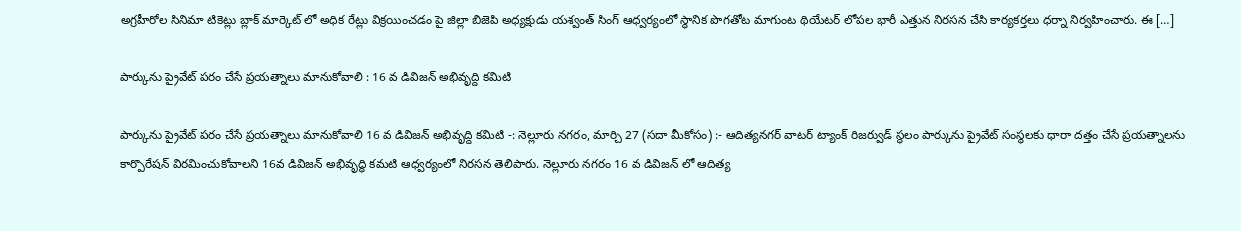అగ్రహీరోల సినిమా టికెట్లు బ్లాక్ మార్కెట్ లో అధిక రేట్లు విక్రయించడం పై జిల్లా బిజెపి అధ్యక్షుడు యశ్వంత్ సింగ్ ఆధ్వర్యంలో స్థానిక పొగతోట మాగుంట థియేటర్ లోపల భారీ ఎత్తున నిరసన చేసి కార్యకర్తలు ధర్నా నిర్వహించారు. ఈ […]

పార్కును ప్రైవేట్ ప‌రం చేసే ప్రయత్నాలు మానుకోవాలి : 16 వ డివిజన్ అభివృద్ది క‌మిటి

పార్కును ప్రైవేట్ ప‌రం చేసే ప్రయత్నాలు మానుకోవాలి 16 వ డివిజన్ అభివృద్ది క‌మిటి -: నెల్లూరు న‌గ‌రం, మార్చి 27 (స‌దా మీకోసం) :- ఆదిత్యనగర్ వాటర్ ట్యాంక్ రిజర్వుడ్ స్థలం పార్కును ప్రైవేట్ సంస్థలకు ధారా దత్తం చేసే ప్రయత్నాలను కార్పొరేషన్ విరమించుకోవాలని 16వ డివిజ‌న్ అభివృద్ధి క‌మ‌టి ఆధ్వ‌ర్యంలో నిర‌స‌న తెలిపారు. నెల్లూరు నగరం 16 వ డివిజన్ లో ఆదిత్య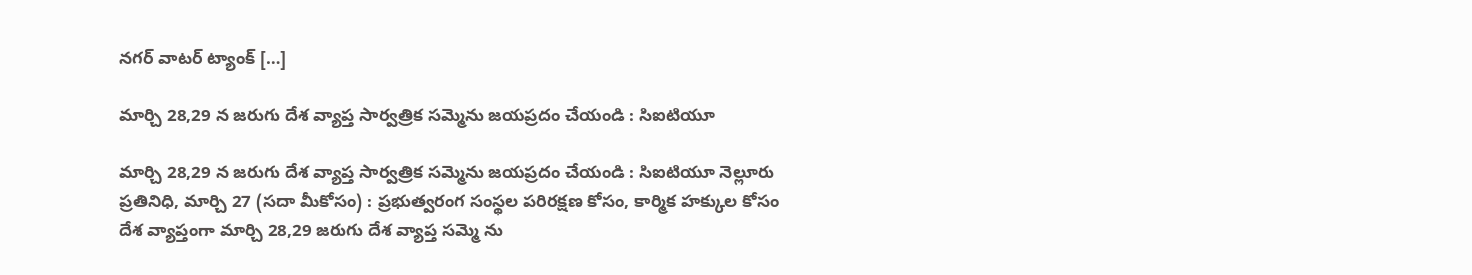నగర్ వాటర్ ట్యాంక్ […]

మార్చి 28,29 న జరుగు దేశ వ్యాప్త సార్వత్రిక సమ్మెను జయప్రదం చేయండి : సిఐటియూ

మార్చి 28,29 న జరుగు దేశ వ్యాప్త సార్వత్రిక సమ్మెను జయప్రదం చేయండి : సిఐటియూ నెల్లూరు ప్రతినిధి, మార్చి 27 (సదా మీకోసం) : ప్రభుత్వరంగ సంస్థల పరిరక్షణ కోసం, కార్మిక హక్కుల కోసం దేశ వ్యాప్తంగా మార్చి 28,29 జరుగు దేశ వ్యాప్త సమ్మె ను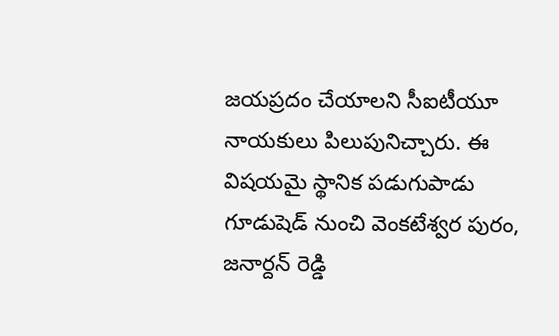జయప్రదం చేయాలని సీఐటీయూ నాయకులు పిలుపునిచ్చారు. ఈ విషయమై స్థానిక పడుగుపాడు గూడుషెడ్ నుంచి వెంకటేశ్వర పురం, జనార్దన్ రెడ్డి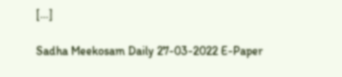[…]

Sadha Meekosam Daily 27-03-2022 E-Paper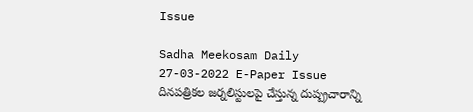Issue

Sadha Meekosam Daily 27-03-2022 E-Paper Issue       దినపత్రికల జర్నలిస్టులపై చేస్తున్న దుష్ప్రచారాన్ని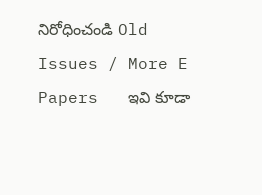నిరోధించండి Old Issues / More E Papers   ఇవి కూడా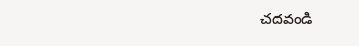చ‌ద‌వండి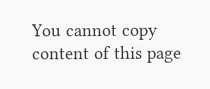You cannot copy content of this page